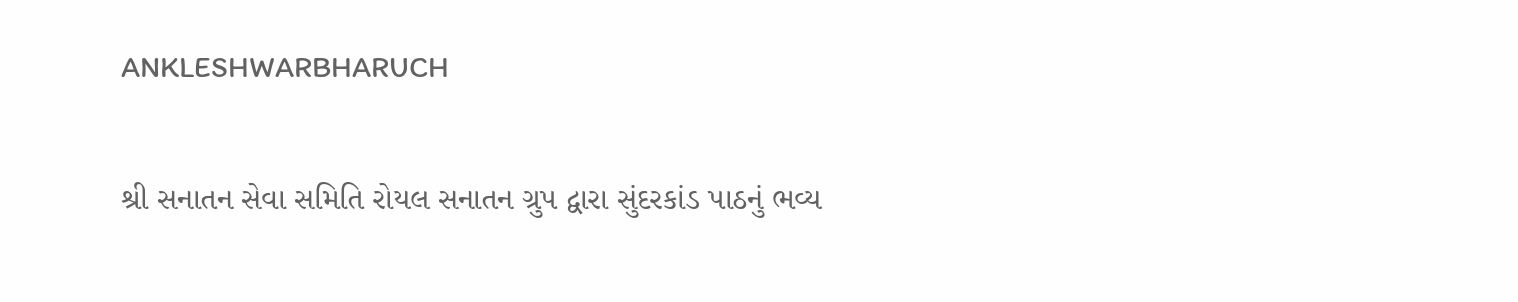ANKLESHWARBHARUCH

શ્રી સનાતન સેવા સમિતિ રોયલ સનાતન ગ્રુપ દ્વારા સુંદરકાંડ પાઠનું ભવ્ય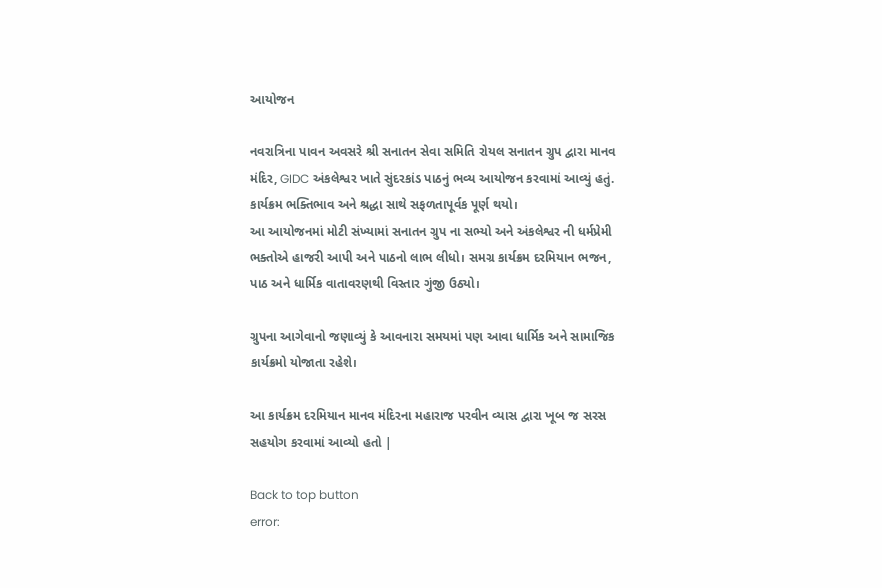આયોજન

નવરાત્રિના પાવન અવસરે શ્રી સનાતન સેવા સમિતિ રોયલ સનાતન ગ્રુપ દ્વારા માનવ મંદિર, GIDC અંકલેશ્વર ખાતે સુંદરકાંડ પાઠનું ભવ્ય આયોજન કરવામાં આવ્યું હતું.
કાર્યક્રમ ભક્તિભાવ અને શ્રદ્ધા સાથે સફળતાપૂર્વક પૂર્ણ થયો।
આ આયોજનમાં મોટી સંખ્યામાં‌ સનાતન ગ્રુપ ના સભ્યો અને અંકલેશ્વર ની ધર્મપ્રેમી ભક્તોએ હાજરી આપી અને પાઠનો લાભ લીધો। સમગ્ર કાર્યક્રમ દરમિયાન ભજન, પાઠ અને ધાર્મિક વાતાવરણથી વિસ્તાર ગુંજી ઉઠ્યો।

ગ્રુપના આગેવાનો જણાવ્યું કે આવનારા સમયમાં પણ આવા ધાર્મિક અને સામાજિક કાર્યક્રમો યોજાતા રહેશે।

આ કાર્યક્રમ દરમિયાન માનવ મંદિરના મહારાજ પરવીન વ્યાસ દ્વારા ખૂબ જ સરસ સહયોગ કરવામાં આવ્યો હતો |

Back to top button
error: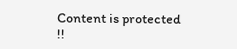Content is protected !!